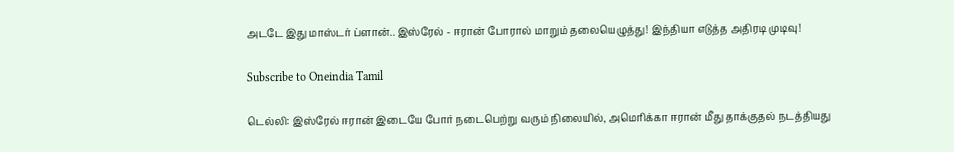அடடே இது மாஸ்டர் ப்ளான்.. இஸ்ரேல் - ஈரான் போரால் மாறும் தலையெழுத்து! இந்தியா எடுத்த அதிரடி முடிவு!

Subscribe to Oneindia Tamil

டெல்லி: இஸ்ரேல் ஈரான் இடையே போர் நடைபெற்று வரும் நிலையில், அமெரிக்கா ஈரான் மீது தாக்குதல் நடத்தியது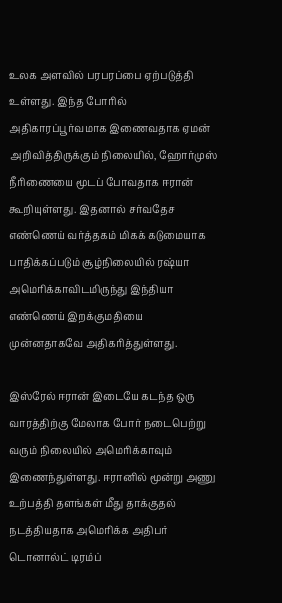உலக அளவில் பரபரப்பை ஏற்படுத்தி உள்ளது. இந்த போரில் அதிகாரப்பூர்வமாக இணைவதாக ஏமன் அறிவித்திருக்கும் நிலையில், ஹோர்முஸ் நீரிணையை மூடப் போவதாக ஈரான் கூறியுள்ளது. இதனால் சர்வதேச எண்ணெய் வர்த்தகம் மிகக் கடுமையாக பாதிக்கப்படும் சூழ்நிலையில் ரஷ்யா அமெரிக்காவிடமிருந்து இந்தியா எண்ணெய் இறக்குமதியை முன்னதாகவே அதிகரித்துள்ளது.

இஸ்ரேல் ஈரான் இடையே கடந்த ஒரு வாரத்திற்கு மேலாக போர் நடைபெற்று வரும் நிலையில் அமெரிக்காவும் இணைந்துள்ளது. ஈரானில் மூன்று அணு உற்பத்தி தளங்கள் மீது தாக்குதல் நடத்தியதாக அமெரிக்க அதிபர் டொனால்ட் டிரம்ப்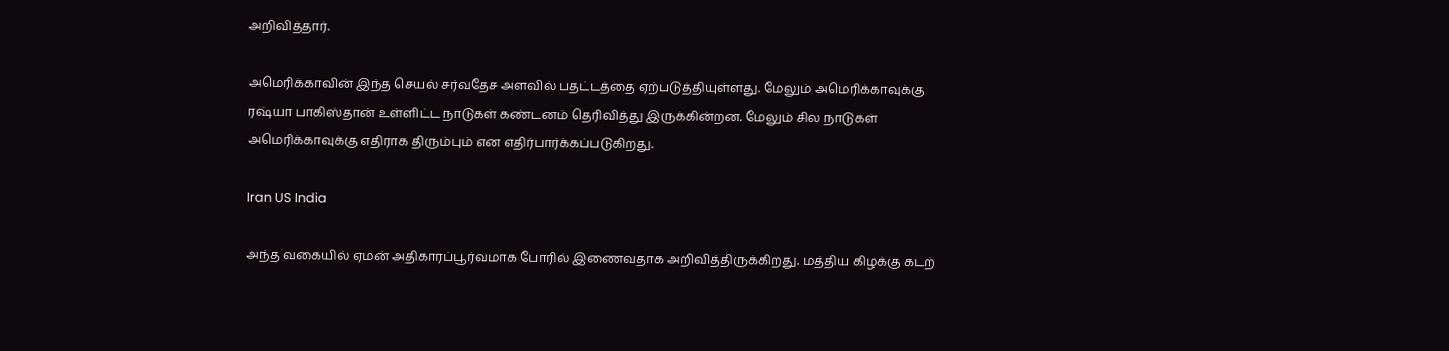அறிவித்தார்.

அமெரிக்காவின் இந்த செயல் சர்வதேச அளவில் பதட்டத்தை ஏற்படுத்தியுள்ளது. மேலும் அமெரிக்காவுக்கு ரஷ்யா பாகிஸ்தான் உள்ளிட்ட நாடுகள் கண்டனம் தெரிவித்து இருக்கின்றன. மேலும் சில நாடுகள் அமெரிக்காவுக்கு எதிராக திரும்பும் என எதிர்பார்க்கப்படுகிறது.

Iran US India

அந்த வகையில் ஏமன் அதிகாரப்பூர்வமாக போரில் இணைவதாக அறிவித்திருக்கிறது. மத்திய கிழக்கு கடற்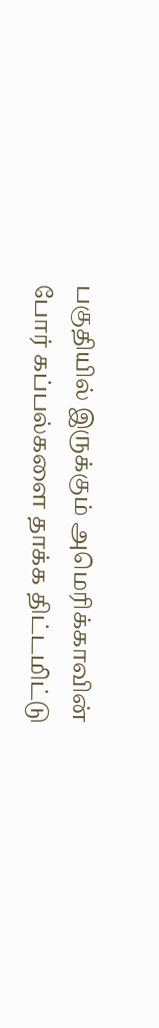பகுதியில் இருக்கும் அமெரிக்காவின் போர் கப்பல்களை தாக்க திட்டமிட்டு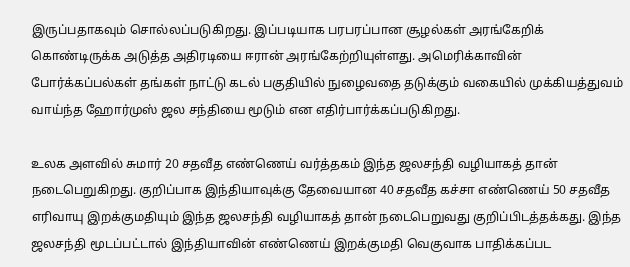இருப்பதாகவும் சொல்லப்படுகிறது. இப்படியாக பரபரப்பான சூழல்கள் அரங்கேறிக் கொண்டிருக்க அடுத்த அதிரடியை ஈரான் அரங்கேற்றியுள்ளது. அமெரிக்காவின் போர்க்கப்பல்கள் தங்கள் நாட்டு கடல் பகுதியில் நுழைவதை தடுக்கும் வகையில் முக்கியத்துவம் வாய்ந்த ஹோர்முஸ் ஜல சந்தியை மூடும் என எதிர்பார்க்கப்படுகிறது.

உலக அளவில் சுமார் 20 சதவீத எண்ணெய் வர்த்தகம் இந்த ஜலசந்தி வழியாகத் தான் நடைபெறுகிறது. குறிப்பாக இந்தியாவுக்கு தேவையான 40 சதவீத கச்சா எண்ணெய் 50 சதவீத எரிவாயு இறக்குமதியும் இந்த ஜலசந்தி வழியாகத் தான் நடைபெறுவது குறிப்பிடத்தக்கது. இந்த ஜலசந்தி மூடப்பட்டால் இந்தியாவின் எண்ணெய் இறக்குமதி வெகுவாக பாதிக்கப்பட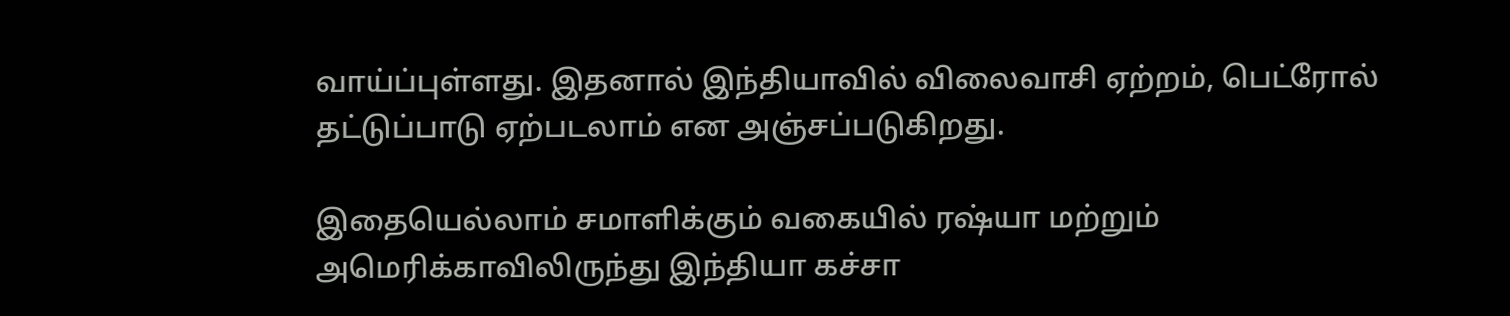வாய்ப்புள்ளது. இதனால் இந்தியாவில் விலைவாசி ஏற்றம், பெட்ரோல் தட்டுப்பாடு ஏற்படலாம் என அஞ்சப்படுகிறது.

இதையெல்லாம் சமாளிக்கும் வகையில் ரஷ்யா மற்றும் அமெரிக்காவிலிருந்து இந்தியா கச்சா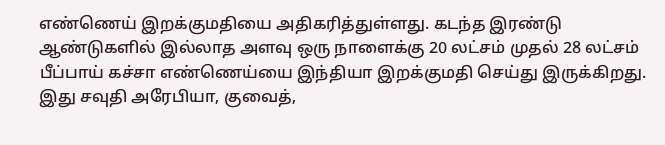எண்ணெய் இறக்குமதியை அதிகரித்துள்ளது. கடந்த இரண்டு ஆண்டுகளில் இல்லாத அளவு ஒரு நாளைக்கு 20 லட்சம் முதல் 28 லட்சம் பீப்பாய் கச்சா எண்ணெய்யை இந்தியா இறக்குமதி செய்து இருக்கிறது. இது சவுதி அரேபியா, குவைத்,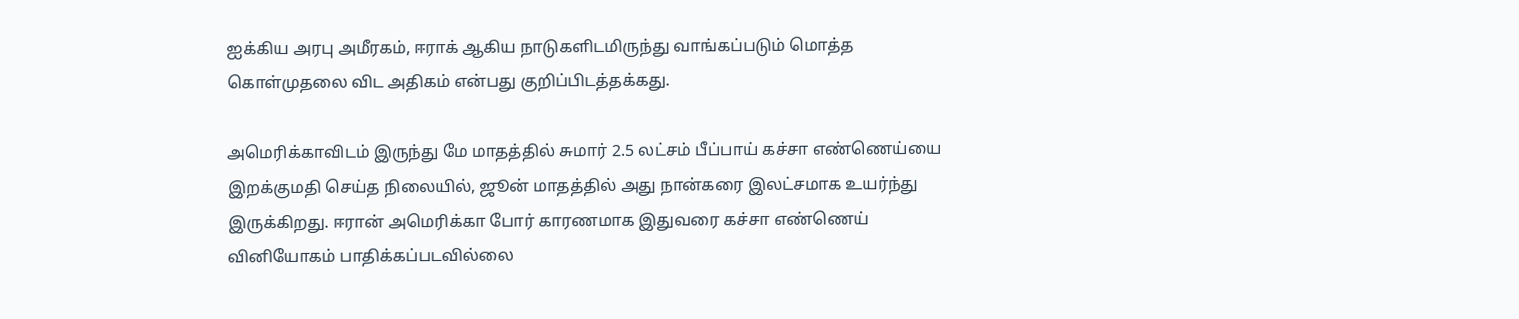ஐக்கிய அரபு அமீரகம், ஈராக் ஆகிய நாடுகளிடமிருந்து வாங்கப்படும் மொத்த கொள்முதலை விட அதிகம் என்பது குறிப்பிடத்தக்கது.

அமெரிக்காவிடம் இருந்து மே மாதத்தில் சுமார் 2.5 லட்சம் பீப்பாய் கச்சா எண்ணெய்யை இறக்குமதி செய்த நிலையில், ஜூன் மாதத்தில் அது நான்கரை இலட்சமாக உயர்ந்து இருக்கிறது. ஈரான் அமெரிக்கா போர் காரணமாக இதுவரை கச்சா எண்ணெய் வினியோகம் பாதிக்கப்படவில்லை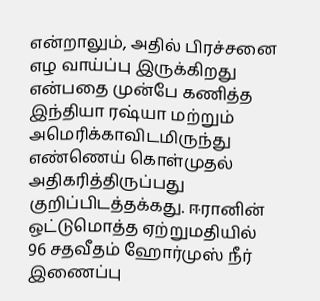என்றாலும், அதில் பிரச்சனை எழ வாய்ப்பு இருக்கிறது என்பதை முன்பே கணித்த இந்தியா ரஷ்யா மற்றும் அமெரிக்காவிடமிருந்து எண்ணெய் கொள்முதல் அதிகரித்திருப்பது குறிப்பிடத்தக்கது. ஈரானின் ஒட்டுமொத்த ஏற்றுமதியில் 96 சதவீதம் ஹோர்முஸ் நீர் இணைப்பு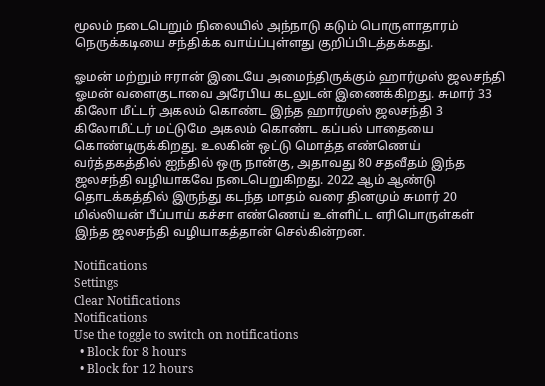மூலம் நடைபெறும் நிலையில் அந்நாடு கடும் பொருளாதாரம் நெருக்கடியை சந்திக்க வாய்ப்புள்ளது குறிப்பிடத்தக்கது.

ஓமன் மற்றும் ஈரான் இடையே அமைந்திருக்கும் ஹார்முஸ் ஜலசந்தி ஓமன் வளைகுடாவை அரேபிய கடலுடன் இணைக்கிறது. சுமார் 33 கிலோ மீட்டர் அகலம் கொண்ட இந்த ஹார்முஸ் ஜலசந்தி 3 கிலோமீட்டர் மட்டுமே அகலம் கொண்ட கப்பல் பாதையை கொண்டிருக்கிறது. உலகின் ஒட்டு மொத்த எண்ணெய் வர்த்தகத்தில் ஐந்தில் ஒரு நான்கு, அதாவது 80 சதவீதம் இந்த ஜலசந்தி வழியாகவே நடைபெறுகிறது. 2022 ஆம் ஆண்டு தொடக்கத்தில் இருந்து கடந்த மாதம் வரை தினமும் சுமார் 20 மில்லியன் பீப்பாய் கச்சா எண்ணெய் உள்ளிட்ட எரிபொருள்கள் இந்த ஜலசந்தி வழியாகத்தான் செல்கின்றன.

Notifications
Settings
Clear Notifications
Notifications
Use the toggle to switch on notifications
  • Block for 8 hours
  • Block for 12 hours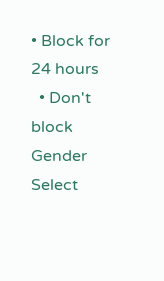• Block for 24 hours
  • Don't block
Gender
Select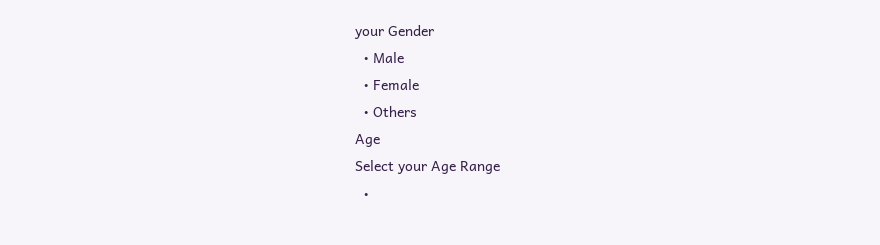your Gender
  • Male
  • Female
  • Others
Age
Select your Age Range
  •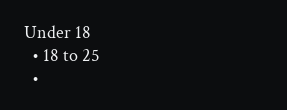Under 18
  • 18 to 25
  •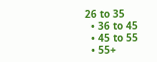26 to 35
  • 36 to 45
  • 45 to 55
  • 55+